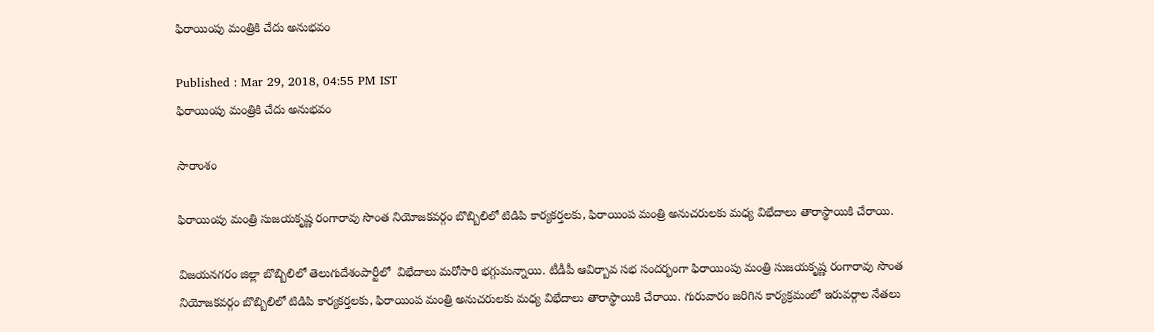ఫిరాయింపు మంత్రికి చేదు అనుభవం

Published : Mar 29, 2018, 04:55 PM IST
ఫిరాయింపు మంత్రికి చేదు అనుభవం

సారాంశం

ఫిరాయింపు మంత్రి సుజయకృష్ణ రంగారావు సొంత నియోజకవర్గం బొబ్బిలిలో టిడిపి కార్యకర్తలకు, ఫిరాయింప మంత్రి అనుచరులకు మధ్య విభేదాలు తారాస్థాయికి చేరాయి.

విజయనగరం జిల్లా బొబ్బిలిలో తెలుగుదేశంపార్టీలో  విభేదాలు మరోసారి భగ్గుమన్నాయి. టీడీపీ ఆవిర్బావ సభ సందర్భంగా ఫిరాయింపు మంత్రి సుజయకృష్ణ రంగారావు సొంత నియోజకవర్గం బొబ్బిలిలో టిడిపి కార్యకర్తలకు, ఫిరాయింప మంత్రి అనుచరులకు మధ్య విభేదాలు తారాస్థాయికి చేరాయి. గురువారం జరిగిన కార్యక్రమంలో ఇరువర్గాల నేతలు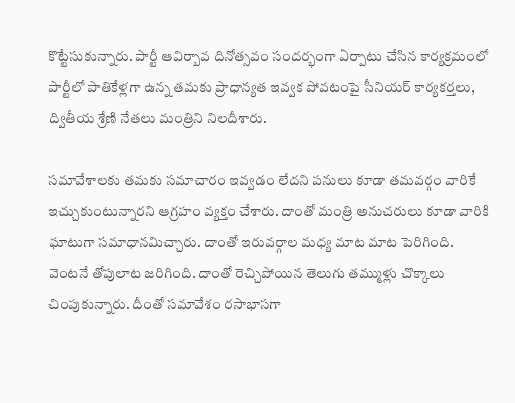కొట్టేసుకున్నారు. పార్టీ ఆవిర్బావ దినోత్సవం సందర్భంగా ఏర్పాటు చేసిన కార్యక్రమంలో పార్టీలో పాతికేళ్లగా ఉన్న తమకు ప్రాధాన్యత ఇవ్వక పోవటంపై సీనియర్ కార్యకర్తలు, ద్వితీయ శ్రేణి నేతలు మంత్రిని నిలదీశారు.

సమావేశాలకు తమకు సమాచారం ఇవ్వడం లేదని పనులు కూడా తమవర్గం వారికే ఇచ్చుకుంటున్నారని ఆగ్రహం వ్యక్తం చేశారు. దాంతో మంత్రి అనుచరులు కూడా వారికి ఘాటుగా సమాధానమిచ్చారు. దాంతో ఇరువర్గాల మధ్య మాట మాట పెరిగింది. వెంటనే తోపులాట జరిగింది. దాంతో రెచ్చిపోయిన తెలుగు తమ్ముళ్లు చొక్కాలు చింపుకున్నారు. దీంతో సమావేశం రసాభాసగా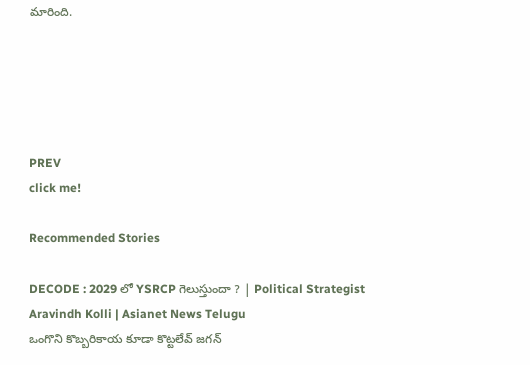మారింది.





PREV
click me!

Recommended Stories

DECODE : 2029 లో YSRCP గెలుస్తుందా ? | Political Strategist Aravindh Kolli | Asianet News Telugu
ఒంగొని కొబ్బరికాయ కూడా కొట్టలేవ్ జగన్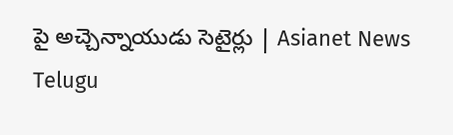పై అచ్చెన్నాయుడు సెటైర్లు | Asianet News Telugu